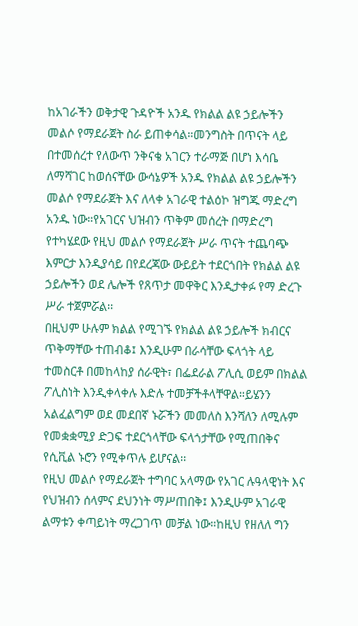ከአገራችን ወቅታዊ ጉዳዮች አንዱ የክልል ልዩ ኃይሎችን መልሶ የማደራጀት ስራ ይጠቀሳል።መንግስት በጥናት ላይ በተመሰረተ የለውጥ ንቅናቄ አገርን ተራማጅ በሆነ እሳቤ ለማሻገር ከወሰናቸው ውሳኔዎች አንዱ የክልል ልዩ ኃይሎችን መልሶ የማደራጀት እና ለላቀ አገራዊ ተልዕኮ ዝግጁ ማድረግ አንዱ ነው።የአገርና ህዝብን ጥቅም መሰረት በማድረግ የተካሄደው የዚህ መልሶ የማደራጀት ሥራ ጥናት ተጨባጭ እምርታ እንዲያሳይ በየደረጃው ውይይት ተደርጎበት የክልል ልዩ ኃይሎችን ወደ ሌሎች የጸጥታ መዋቅር እንዲታቀፉ የማ ድረጉ ሥራ ተጀምሯል፡፡
በዚህም ሁሉም ክልል የሚገኙ የክልል ልዩ ኃይሎች ክብርና ጥቅማቸው ተጠብቆ፤ እንዲሁም በራሳቸው ፍላጎት ላይ ተመስርቶ በመከላከያ ሰራዊት፣ በፌደራል ፖሊሲ ወይም በክልል ፖሊስነት እንዲቀላቀሉ እድሉ ተመቻችቶላቸዋል።ይሄንን አልፈልግም ወደ መደበኛ ኑሯችን መመለስ እንሻለን ለሚሉም የመቋቋሚያ ድጋፍ ተደርጎላቸው ፍላጎታቸው የሚጠበቅና የሲቪል ኑሮን የሚቀጥሉ ይሆናል፡፡
የዚህ መልሶ የማደራጀት ተግባር አላማው የአገር ሉዓላዊነት እና የህዝብን ሰላምና ደህንነት ማሥጠበቅ፤ እንዲሁም አገራዊ ልማቱን ቀጣይነት ማረጋገጥ መቻል ነው።ከዚህ የዘለለ ግን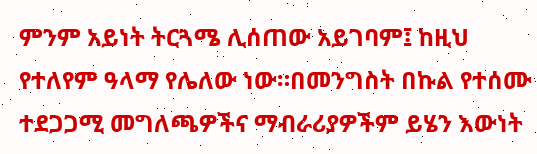ምንም አይነት ትርጓሜ ሊሰጠው አይገባም፤ ከዚህ የተለየም ዓላማ የሌለው ነው።በመንግስት በኩል የተሰሙ ተደጋጋሚ መግለጫዎችና ማብራሪያዎችም ይሄን እውነት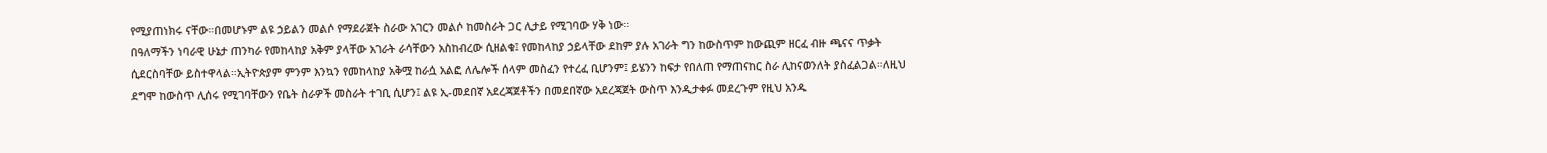የሚያጠነክሩ ናቸው።በመሆኑም ልዩ ኃይልን መልሶ የማደራጀት ስራው አገርን መልሶ ከመስራት ጋር ሊታይ የሚገባው ሃቅ ነው፡፡
በዓለማችን ነባራዊ ሁኔታ ጠንካራ የመከላከያ አቅም ያላቸው አገራት ራሳቸውን አስከብረው ሲዘልቁ፤ የመከላከያ ኃይላቸው ደከም ያሉ አገራት ግን ከውስጥም ከውጪም ዘርፈ ብዙ ጫናና ጥቃት ሲደርስባቸው ይስተዋላል።ኢትዮጵያም ምንም እንኳን የመከላከያ አቅሟ ከራሷ አልፎ ለሌሎች ሰላም መስፈን የተረፈ ቢሆንም፤ ይሄንን ከፍታ የበለጠ የማጠናከር ስራ ሊከናወንለት ያስፈልጋል።ለዚህ ደግሞ ከውስጥ ሊሰሩ የሚገባቸውን የቤት ስራዎች መስራት ተገቢ ሲሆን፤ ልዩ ኢ-መደበኛ አደረጃጀቶችን በመደበኛው አደረጃጀት ውስጥ እንዲታቀፉ መደረጉም የዚህ አንዱ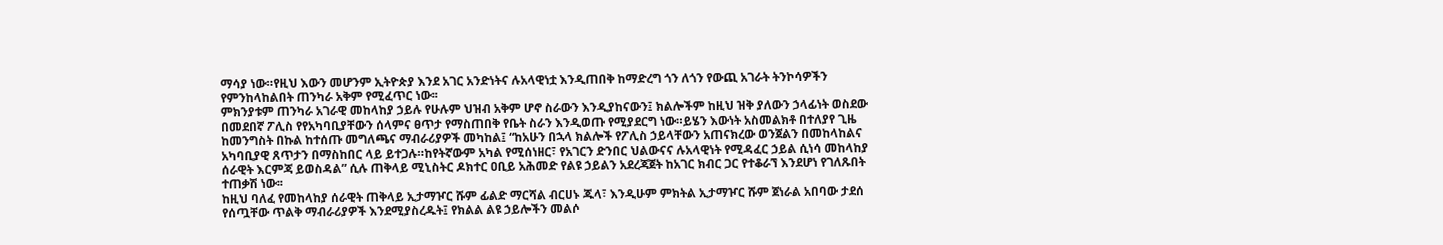ማሳያ ነው።የዚህ እውን መሆንም ኢትዮጵያ እንደ አገር አንድነትና ሉአላዊነቷ እንዲጠበቅ ከማድረግ ጎን ለጎን የውጪ አገራት ትንኮሳዎችን የምንከላከልበት ጠንካራ አቅም የሚፈጥር ነው፡፡
ምክንያቱም ጠንካራ አገራዊ መከላከያ ኃይሉ የሁሉም ህዝብ አቅም ሆኖ ስራውን እንዲያከናውን፤ ክልሎችም ከዚህ ዝቅ ያለውን ኃላፊነት ወስደው በመደበኛ ፖሊስ የየአካባቢያቸውን ሰላምና ፀጥታ የማስጠበቅ የቤት ስራን እንዲወጡ የሚያደርግ ነው።ይሄን እውነት አስመልክቶ በተለያየ ጊዜ ከመንግስት በኩል ከተሰጡ መግለጫና ማብራሪያዎች መካከል፤ “ከአሁን በኋላ ክልሎች የፖሊስ ኃይላቸውን አጠናክረው ወንጀልን በመከላከልና አካባቢያዊ ጸጥታን በማስከበር ላይ ይተጋሉ።ከየትኛውም አካል የሚሰነዘር፣ የአገርን ድንበር ህልውናና ሉአላዊነት የሚዳፈር ኃይል ሲነሳ መከላከያ ሰራዊት እርምጃ ይወስዳል” ሲሉ ጠቅላይ ሚኒስትር ዶክተር ዐቢይ አሕመድ የልዩ ኃይልን አደረጃጀት ከአገር ክብር ጋር የተቆራኘ እንደሆነ የገለጹበት ተጠቃሽ ነው፡፡
ከዚህ ባለፈ የመከላከያ ሰራዊት ጠቅላይ ኢታማዦር ሹም ፊልድ ማርሻል ብርሀኑ ጁላ፣ እንዲሁም ምክትል ኢታማዦር ሹም ጀነራል አበባው ታደሰ የሰጧቸው ጥልቅ ማብራሪያዎች እንደሚያስረዱት፤ የክልል ልዩ ኃይሎችን መልሶ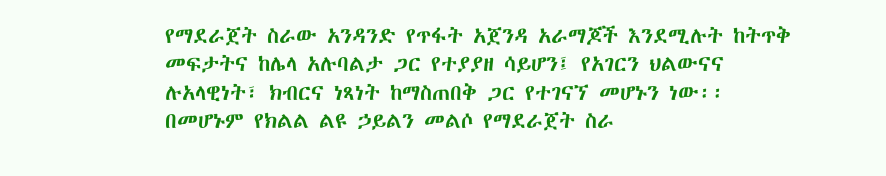የማደራጀት ስራው አንዳንድ የጥፋት አጀንዳ አራማጆች እንደሚሉት ከትጥቅ መፍታትና ከሌላ አሉባልታ ጋር የተያያዘ ሳይሆን፤ የአገርን ህልውናና ሉአላዊነት፣ ክብርና ነጻነት ከማስጠበቅ ጋር የተገናኘ መሆኑን ነው፡፡
በመሆኑም የክልል ልዩ ኃይልን መልሶ የማደራጀት ስራ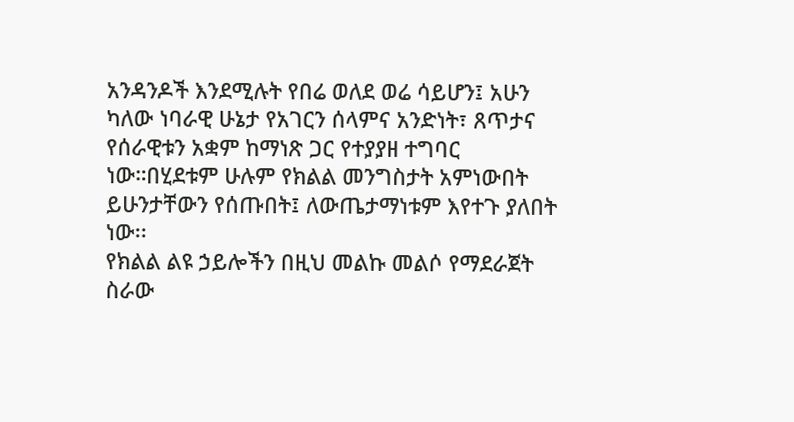አንዳንዶች እንደሚሉት የበሬ ወለደ ወሬ ሳይሆን፤ አሁን ካለው ነባራዊ ሁኔታ የአገርን ሰላምና አንድነት፣ ጸጥታና የሰራዊቱን አቋም ከማነጽ ጋር የተያያዘ ተግባር ነው።በሂደቱም ሁሉም የክልል መንግስታት አምነውበት ይሁንታቸውን የሰጡበት፤ ለውጤታማነቱም እየተጉ ያለበት ነው፡፡
የክልል ልዩ ኃይሎችን በዚህ መልኩ መልሶ የማደራጀት ስራው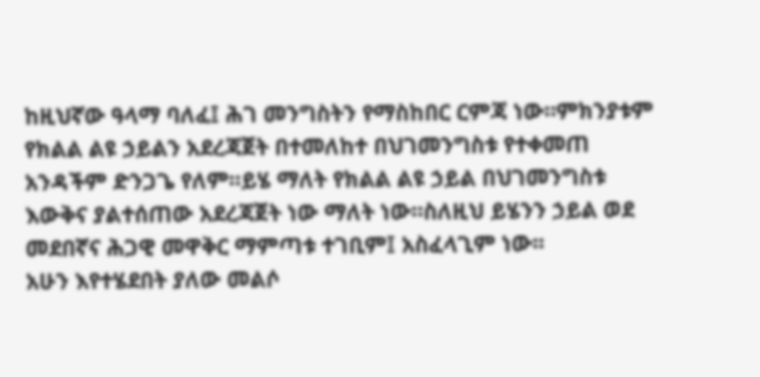ከዚህኛው ዓላማ ባለፈ፤ ሕገ መንግስትን የማስከበር ርምጃ ነው።ምክንያቱም የክልል ልዩ ኃይልን አደረጃጀት በተመለከተ በህገመንግስቱ የተቀመጠ አንዳችም ድንጋጌ የለም።ይሄ ማለት የክልል ልዩ ኃይል በህገመንግስቱ እውቅና ያልተሰጠው አደረጃጀት ነው ማለት ነው።ስለዚህ ይሄንን ኃይል ወደ መደበኛና ሕጋዊ መዋቅር ማምጣቱ ተገቢም፤ አስፈላጊም ነው፡፡
አሁን እየተሄደበት ያለው መልሶ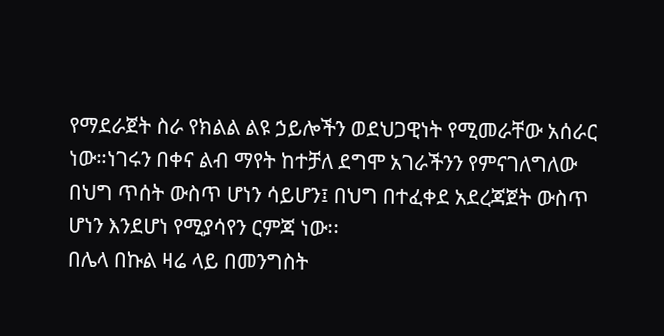የማደራጀት ስራ የክልል ልዩ ኃይሎችን ወደህጋዊነት የሚመራቸው አሰራር ነው።ነገሩን በቀና ልብ ማየት ከተቻለ ደግሞ አገራችንን የምናገለግለው በህግ ጥሰት ውስጥ ሆነን ሳይሆን፤ በህግ በተፈቀደ አደረጃጀት ውስጥ ሆነን እንደሆነ የሚያሳየን ርምጃ ነው፡፡
በሌላ በኩል ዛሬ ላይ በመንግስት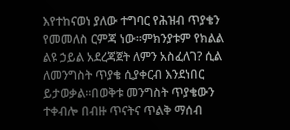እየተከናወነ ያለው ተግባር የሕዝብ ጥያቄን የመመለስ ርምጃ ነው።ምክንያቱም የክልል ልዩ ኃይል አደረጃጀት ለምን አስፈለገ? ሲል ለመንግስት ጥያቄ ሲያቀርብ እንደነበር ይታወቃል።በወቅቱ መንግስት ጥያቄውን ተቀብሎ በብዙ ጥናትና ጥልቅ ማሰብ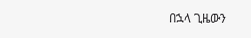በኋላ ጊዜውን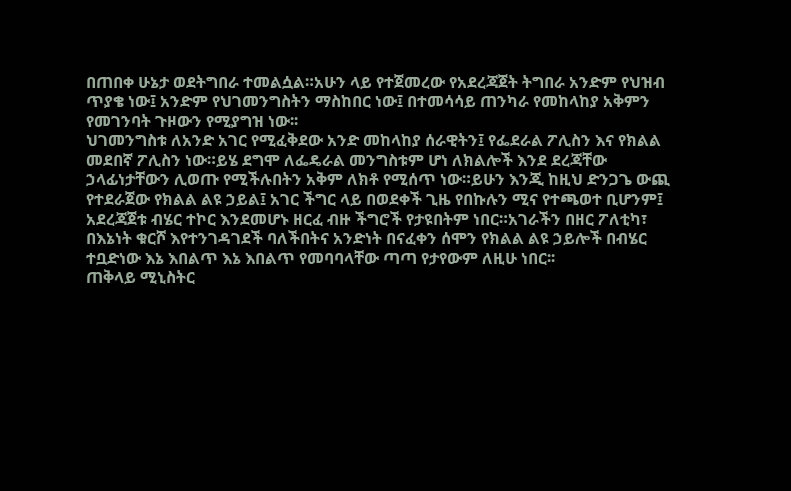በጠበቀ ሁኔታ ወደትግበራ ተመልሷል።አሁን ላይ የተጀመረው የአደረጃጀት ትግበራ አንድም የህዝብ ጥያቄ ነው፤ አንድም የህገመንግስትን ማስከበር ነው፤ በተመሳሳይ ጠንካራ የመከላከያ አቅምን የመገንባት ጉዞውን የሚያግዝ ነው፡፡
ህገመንግስቱ ለአንድ አገር የሚፈቅደው አንድ መከላከያ ሰራዊትን፤ የፌደራል ፖሊስን እና የክልል መደበኛ ፖሊስን ነው።ይሄ ደግሞ ለፌዴራል መንግስቱም ሆነ ለክልሎች እንደ ደረጃቸው ኃላፊነታቸውን ሊወጡ የሚችሉበትን አቅም ለክቶ የሚሰጥ ነው።ይሁን እንጂ ከዚህ ድንጋጌ ውጪ የተደራጀው የክልል ልዩ ኃይል፤ አገር ችግር ላይ በወደቀች ጊዜ የበኩሉን ሚና የተጫወተ ቢሆንም፤ አደረጃጀቱ ብሄር ተኮር እንደመሆኑ ዘርፈ ብዙ ችግሮች የታዩበትም ነበር።አገራችን በዘር ፖለቲካ፣ በእኔነት ቁርሾ እየተንገዳገደች ባለችበትና አንድነት በናፈቀን ሰሞን የክልል ልዩ ኃይሎች በብሄር ተቧድነው እኔ እበልጥ እኔ እበልጥ የመባባላቸው ጣጣ የታየውም ለዚሁ ነበር፡፡
ጠቅላይ ሚኒስትር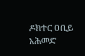ዶክተር ዐቢይ አሕመድ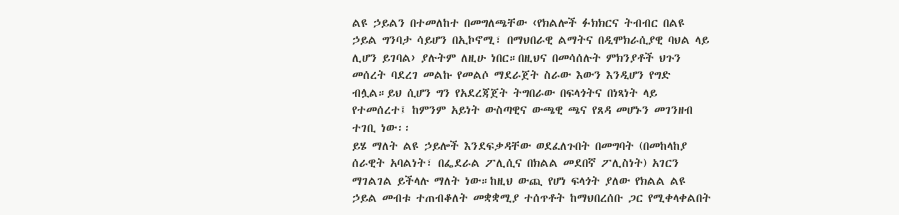ልዩ ኃይልን በተመለከተ በመግለጫቸው ‹የክልሎች ፉክክርና ትብብር በልዩ ኃይል ግንባታ ሳይሆን በኢኮኖሚ፣ በማህበራዊ ልማትና በዲሞክራሲያዊ ባህል ላይ ሊሆን ይገባል› ያሉትም ለዚሁ ነበር።በዚህና በመሳሰሉት ምክንያቶች ህጉን መሰረት ባደረገ መልኩ የመልሶ ማደራጀት ስራው እውን እንዲሆን የግድ ብሏል።ይህ ሲሆን ግን የአደረጃጀት ትግበራው በፍላጎትና በነጻነት ላይ የተመሰረተ፤ ከምንም አይነት ውስጣዊና ውጫዊ ጫና የጸዳ መሆኑን መገንዘብ ተገቢ ነው፡፡
ይሄ ማለት ልዩ ኃይሎች እንደፍቃዳቸው ወደፈለጉበት በመግባት (በመከላከያ ሰራዊት አባልነት፣ በፌደራል ፖሊሲና በክልል መደበኛ ፖሊስነት) አገርን ማገልገል ይችላሉ ማለት ነው።ከዚህ ውጪ የሆነ ፍላጎት ያለው የክልል ልዩ ኃይል መብቱ ተጠብቆለት መቋቋሚያ ተሰጥቶት ከማህበረሰቡ ጋር የሚቀላቀልበት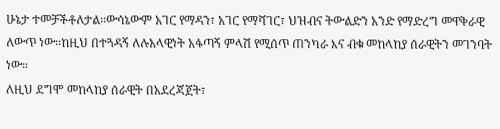ሁኔታ ተመቻችቶለታል።ውሳኔውም አገር የማዳን፣ አገር የማሻገር፣ ህዝብና ትውልድን አንድ የማድረግ መዋቅራዊ ለውጥ ነው።ከዚህ በተጓዳኝ ለሉአላዊነት አፋጣኝ ምላሽ የሚሰጥ ጠንካራ እና ብቁ መከላከያ ሰራዊትን መገንባት ነው።
ለዚህ ደግሞ መከላከያ ሰራዊት በአደረጃጀት፣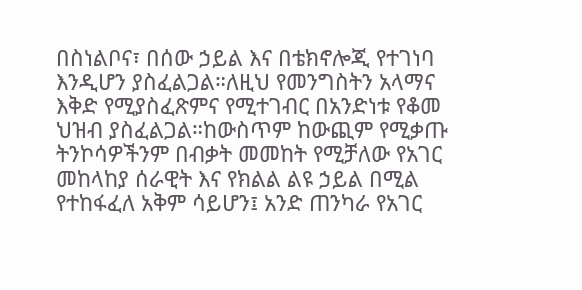በስነልቦና፣ በሰው ኃይል እና በቴክኖሎጂ የተገነባ እንዲሆን ያስፈልጋል።ለዚህ የመንግስትን አላማና እቅድ የሚያስፈጽምና የሚተገብር በአንድነቱ የቆመ ህዝብ ያስፈልጋል።ከውስጥም ከውጪም የሚቃጡ ትንኮሳዎችንም በብቃት መመከት የሚቻለው የአገር መከላከያ ሰራዊት እና የክልል ልዩ ኃይል በሚል የተከፋፈለ አቅም ሳይሆን፤ አንድ ጠንካራ የአገር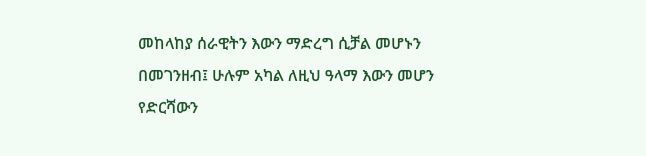መከላከያ ሰራዊትን እውን ማድረግ ሲቻል መሆኑን በመገንዘብ፤ ሁሉም አካል ለዚህ ዓላማ እውን መሆን የድርሻውን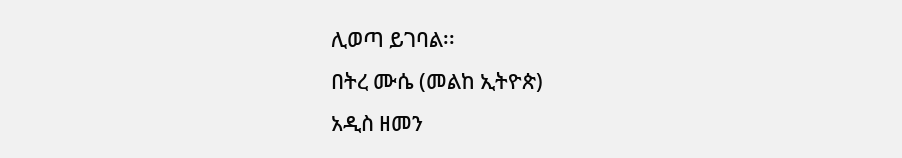ሊወጣ ይገባል፡፡
በትረ ሙሴ (መልከ ኢትዮጵ)
አዲስ ዘመን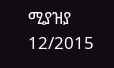ሚያዝያ 12/2015